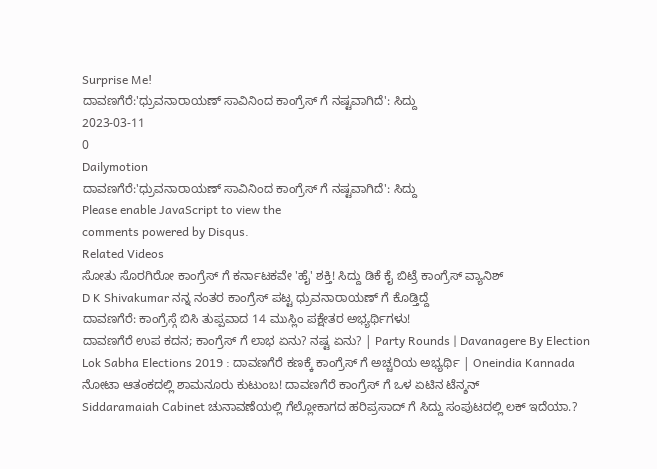Surprise Me!
ದಾವಣಗೆರೆ:'ಧ್ರುವನಾರಾಯಣ್ ಸಾವಿನಿಂದ ಕಾಂಗ್ರೆಸ್ ಗೆ ನಷ್ಟವಾಗಿದೆ': ಸಿದ್ದು
2023-03-11
0
Dailymotion
ದಾವಣಗೆರೆ:'ಧ್ರುವನಾರಾಯಣ್ ಸಾವಿನಿಂದ ಕಾಂಗ್ರೆಸ್ ಗೆ ನಷ್ಟವಾಗಿದೆ': ಸಿದ್ದು
Please enable JavaScript to view the
comments powered by Disqus.
Related Videos
ಸೋತು ಸೊರಗಿರೋ ಕಾಂಗ್ರೆಸ್ ಗೆ ಕರ್ನಾಟಕವೇ 'ಹೈ' ಶಕ್ತಿ! ಸಿದ್ದು ಡಿಕೆ ಕೈ ಬಿಟ್ರೆ ಕಾಂಗ್ರೆಸ್ ವ್ಯಾನಿಶ್
D K Shivakumar ನನ್ನ ನಂತರ ಕಾಂಗ್ರೆಸ್ ಪಟ್ಟ ಧ್ರುವನಾರಾಯಣ್ ಗೆ ಕೊಡ್ತಿದ್ದೆ
ದಾವಣಗೆರೆ: ಕಾಂಗ್ರೆಸ್ಗೆ ಬಿಸಿ ತುಪ್ಪವಾದ 14 ಮುಸ್ಲಿಂ ಪಕ್ಷೇತರ ಅಭ್ಯರ್ಥಿಗಳು!
ದಾವಣಗೆರೆ ಉಪ ಕದನ; ಕಾಂಗ್ರೆಸ್ ಗೆ ಲಾಭ ಏನು? ನಷ್ಟ ಏನು? | Party Rounds | Davanagere By Election
Lok Sabha Elections 2019 : ದಾವಣಗೆರೆ ಕಣಕ್ಕೆ ಕಾಂಗ್ರೆಸ್ ಗೆ ಅಚ್ಚರಿಯ ಅಭ್ಯರ್ಥಿ | Oneindia Kannada
ನೋಟಾ ಆತಂಕದಲ್ಲಿ ಶಾಮನೂರು ಕುಟುಂಬ! ದಾವಣಗೆರೆ ಕಾಂಗ್ರೆಸ್ ಗೆ ಒಳ ಏಟಿನ ಟೆನ್ಶನ್
Siddaramaiah Cabinet ಚುನಾವಣೆಯಲ್ಲಿ ಗೆಲ್ಲೋಕಾಗದ ಹರಿಪ್ರಸಾದ್ ಗೆ ಸಿದ್ದು ಸಂಪುಟದಲ್ಲಿ ಲಕ್ ಇದೆಯಾ.?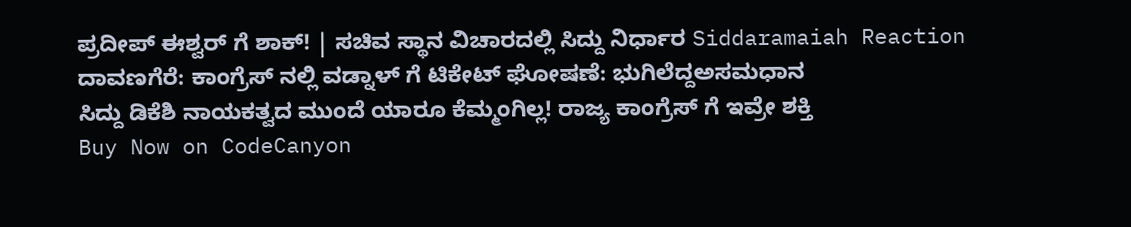ಪ್ರದೀಪ್ ಈಶ್ವರ್ ಗೆ ಶಾಕ್! | ಸಚಿವ ಸ್ಥಾನ ವಿಚಾರದಲ್ಲಿ ಸಿದ್ದು ನಿರ್ಧಾರ Siddaramaiah Reaction
ದಾವಣಗೆರೆ: ಕಾಂಗ್ರೆಸ್ ನಲ್ಲಿ ವಡ್ನಾಳ್ ಗೆ ಟಿಕೇಟ್ ಘೋಷಣೆ: ಭುಗಿಲೆದ್ದಅಸಮಧಾನ
ಸಿದ್ದು ಡಿಕೆಶಿ ನಾಯಕತ್ವದ ಮುಂದೆ ಯಾರೂ ಕೆಮ್ಮಂಗಿಲ್ಲ! ರಾಜ್ಯ ಕಾಂಗ್ರೆಸ್ ಗೆ ಇವ್ರೇ ಶಕ್ತಿ
Buy Now on CodeCanyon